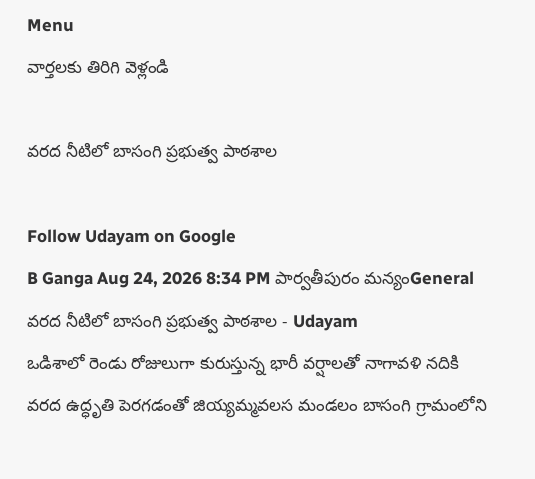Menu
వార్తలకు తిరిగి వెళ్లండి

వరద నీటిలో బాసంగి ప్రభుత్వ పాఠశాల

Follow Udayam on Google
B Ganga Aug 24, 2026 8:34 PM పార్వతీపురం మన్యంGeneral
వరద నీటిలో బాసంగి ప్రభుత్వ పాఠశాల - Udayam
ఒడిశాలో రెండు రోజులుగా కురుస్తున్న భారీ వర్షాలతో నాగావళి నదికి వరద ఉద్ధృతి పెరగడంతో జియ్యమ్మవలస మండలం బాసంగి గ్రామంలోని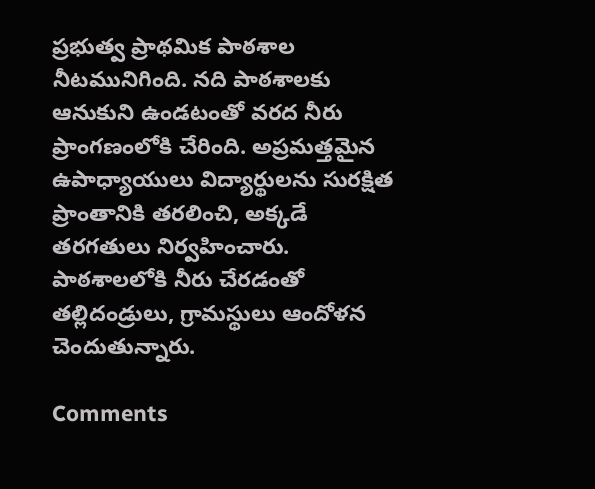ప్రభుత్వ ప్రాథమిక పాఠశాల నీటమునిగింది. నది పాఠశాలకు ఆనుకుని ఉండటంతో వరద నీరు ప్రాంగణంలోకి చేరింది. అప్రమత్తమైన ఉపాధ్యాయులు విద్యార్థులను సురక్షిత ప్రాంతానికి తరలించి, అక్కడే తరగతులు నిర్వహించారు. పాఠశాలలోకి నీరు చేరడంతో తల్లిదండ్రులు, గ్రామస్థులు ఆందోళన చెందుతున్నారు.

Comments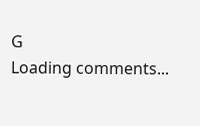G
Loading comments...